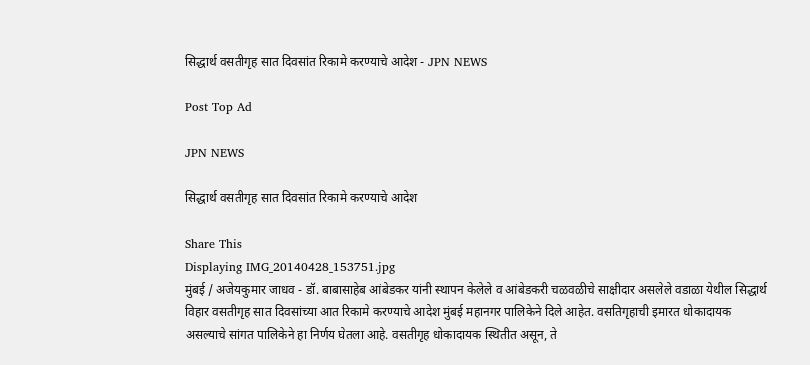सिद्धार्थ वसतीगृह सात दिवसांत रिकामे करण्याचे आदेश - JPN NEWS

Post Top Ad

JPN NEWS

सिद्धार्थ वसतीगृह सात दिवसांत रिकामे करण्याचे आदेश

Share This
Displaying IMG_20140428_153751.jpg
मुंबई / अजेयकुमार जाधव - डॉ. बाबासाहेब आंबेडकर यांनी स्थापन केलेले व आंबेडकरी चळवळीचे साक्षीदार असलेले वडाळा येथील सिद्धार्थ विहार वसतीगृह सात दिवसांच्या आत रिकामे करण्याचे आदेश मुंबई महानगर पालिकेने दिले आहेत. वसतिगृहाची इमारत धोकादायक असल्याचे सांगत पालिकेने हा निर्णय घेतला आहे. वसतीगृह धोकादायक स्थितीत असून, ते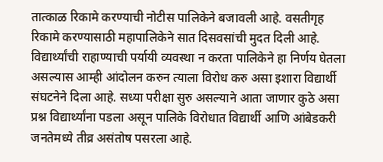तात्काळ रिकामे करण्याची नोटीस पालिकेने बजावली आहे. वसतीगृह रिकामे करण्यासाठी महापालिकेने सात दिसवसांची मुदत दिली आहे. विद्यार्थ्यांची राहाण्याची पर्यायी व्यवस्था न करता पालिकेने हा निर्णय घेतला असल्यास आम्ही आंदोलन करुन त्याला विरोध करु असा इशारा विद्यार्थी संघटनेने दिला आहे. सध्या परीक्षा सुरु असल्याने आता जाणार कुठे असा प्रश्न विद्यार्थ्यांना पडला असून पालिके विरोधात विद्यार्थी आणि आंबेडकरी जनतेमध्ये तीव्र असंतोष पसरला आहे.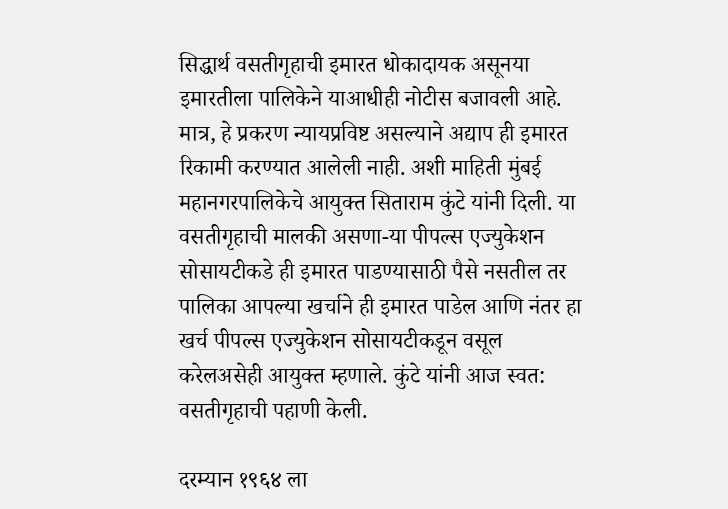सिद्धार्थ वसतीगृहाची इमारत धोकादायक असूनया इमारतीला पालिकेने याआधीही नोटीस बजावली आहे. मात्र, हे प्रकरण न्यायप्रविष्ट असल्याने अद्याप ही इमारत रिकामी करण्यात आलेली नाही. अशी माहिती मुंबई महानगरपालिकेचे आयुक्त सिताराम कुंटे यांनी दिली. या वसतीगृहाची मालकी असणा-या पीपल्स एज्युकेशन सोसायटीकडे ही इमारत पाडण्यासाठी पैसे नसतील तर पालिका आपल्या खर्चाने ही इमारत पाडेल आणि नंतर हा खर्च पीपल्स एज्युकेशन सोसायटीकडून वसूल करेलअसेही आयुक्त म्हणाले. कुंटे यांनी आज स्वत: वसतीगृहाची पहाणी केली.

दरम्यान १९६४ ला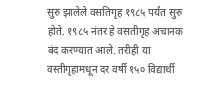सुरु झालेले वसतिगृह १९८५ पर्यंत सुरु होते. १९८५ नंतर हे वसतीगृह अचानक बंद करण्यात आले. तरीही या वस्तीगृहामधून दर वर्षी १५० विद्यार्थी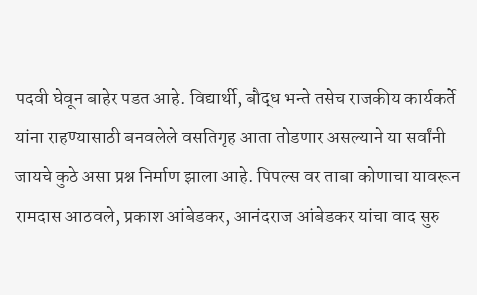पदवी घेवून बाहेर पडत आहे. विद्यार्थी, बौद्ध भन्ते तसेच राजकीय कार्यकर्ते यांना राहण्यासाठी बनवलेले वसतिगृह आता तोडणार असल्याने या सर्वांनी जायचे कुठे असा प्रश्न निर्माण झाला आहे. पिपल्स वर ताबा कोणाचा यावरून रामदास आठवले, प्रकाश आंबेडकर, आनंदराज आंबेडकर यांचा वाद सुरु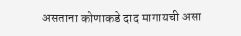असताना कोणाकडे दाद मागायची असा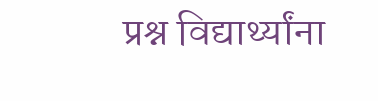प्रश्न विद्यार्थ्यांना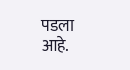पडला आहे.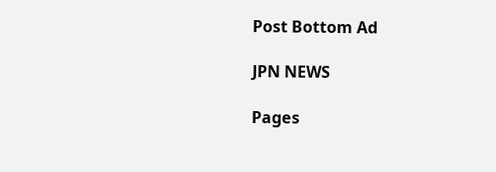Post Bottom Ad

JPN NEWS

Pages